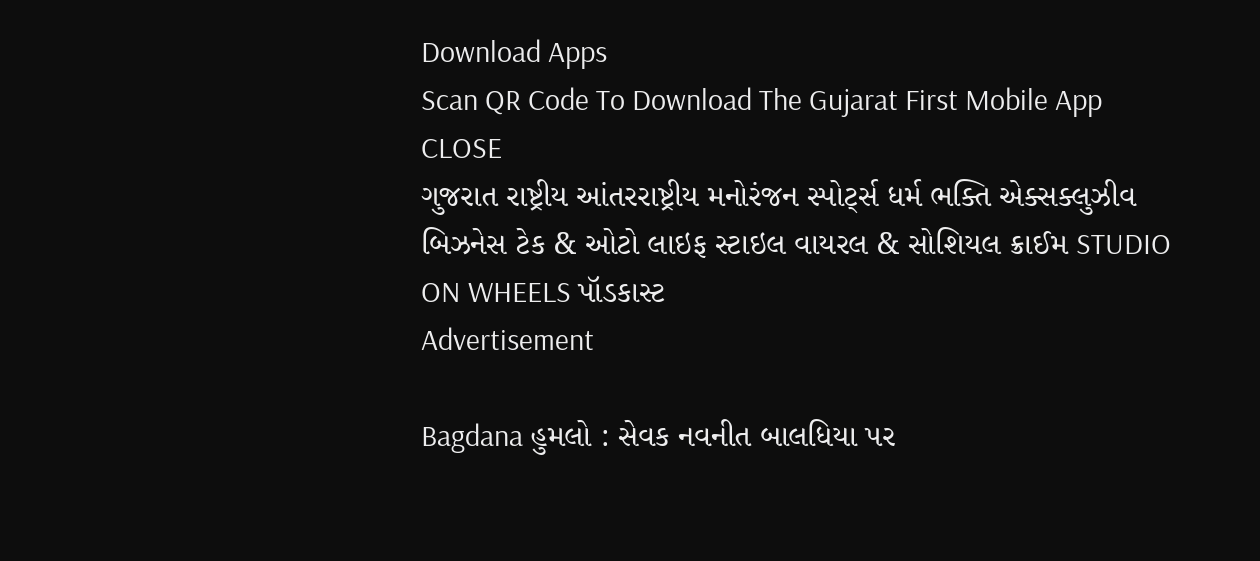Download Apps
Scan QR Code To Download The Gujarat First Mobile App CLOSE
ગુજરાત રાષ્ટ્રીય આંતરરાષ્ટ્રીય મનોરંજન સ્પોર્ટ્સ ધર્મ ભક્તિ એક્સક્લુઝીવ બિઝનેસ ટેક & ઓટો લાઇફ સ્ટાઇલ વાયરલ & સોશિયલ ક્રાઈમ STUDIO ON WHEELS પૉડકાસ્ટ
Advertisement

Bagdana હુમલો : સેવક નવનીત બાલધિયા પર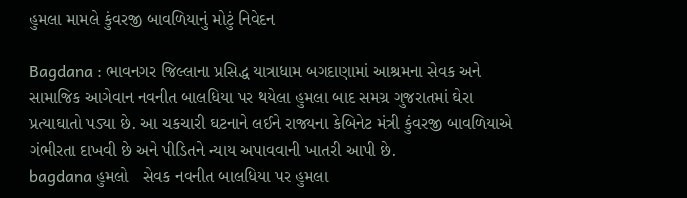હુમલા મામલે કુંવરજી બાવળિયાનું મોટું નિવેદન

Bagdana : ભાવનગર જિલ્લાના પ્રસિદ્ધ યાત્રાધામ બગદાણામાં આશ્રમના સેવક અને સામાજિક આગેવાન નવનીત બાલધિયા પર થયેલા હુમલા બાદ સમગ્ર ગુજરાતમાં ઘેરા પ્રત્યાઘાતો પડ્યા છે. આ ચકચારી ઘટનાને લઈને રાજ્યના કેબિનેટ મંત્રી કુંવરજી બાવળિયાએ ગંભીરતા દાખવી છે અને પીડિતને ન્યાય અપાવવાની ખાતરી આપી છે.
bagdana હુમલો   સેવક નવનીત બાલધિયા પર હુમલા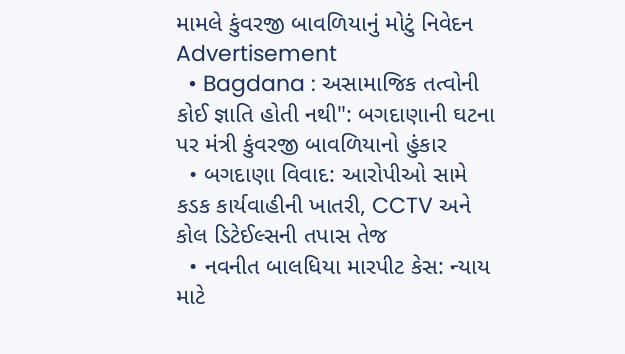મામલે કુંવરજી બાવળિયાનું મોટું નિવેદન
Advertisement
  • Bagdana : અસામાજિક તત્વોની કોઈ જ્ઞાતિ હોતી નથી": બગદાણાની ઘટના પર મંત્રી કુંવરજી બાવળિયાનો હુંકાર
  • બગદાણા વિવાદ: આરોપીઓ સામે કડક કાર્યવાહીની ખાતરી, CCTV અને કોલ ડિટેઈલ્સની તપાસ તેજ
  • નવનીત બાલધિયા મારપીટ કેસ: ન્યાય માટે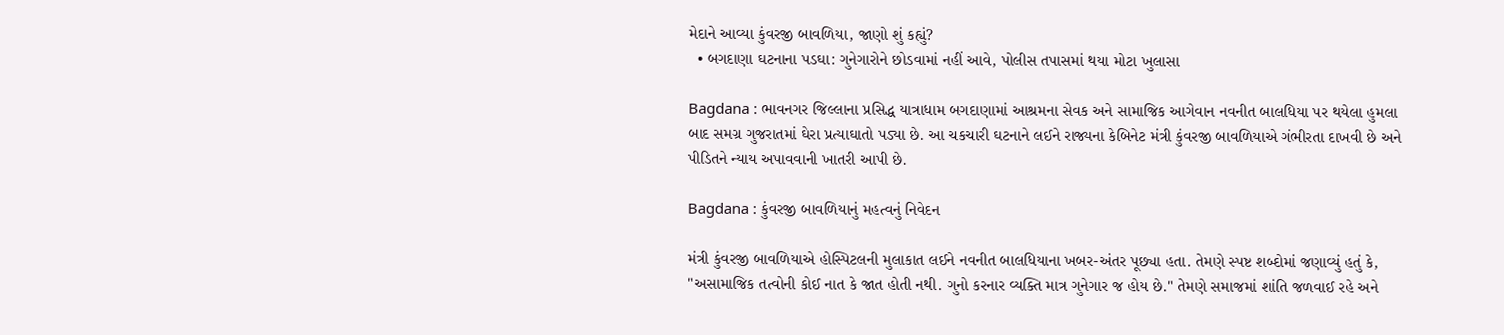મેદાને આવ્યા કુંવરજી બાવળિયા, જાણો શું કહ્યું?
  • બગદાણા ઘટનાના પડઘા: ગુનેગારોને છોડવામાં નહીં આવે, પોલીસ તપાસમાં થયા મોટા ખુલાસા

Bagdana : ભાવનગર જિલ્લાના પ્રસિદ્ધ યાત્રાધામ બગદાણામાં આશ્રમના સેવક અને સામાજિક આગેવાન નવનીત બાલધિયા પર થયેલા હુમલા બાદ સમગ્ર ગુજરાતમાં ઘેરા પ્રત્યાઘાતો પડ્યા છે. આ ચકચારી ઘટનાને લઈને રાજ્યના કેબિનેટ મંત્રી કુંવરજી બાવળિયાએ ગંભીરતા દાખવી છે અને પીડિતને ન્યાય અપાવવાની ખાતરી આપી છે.

Bagdana : કુંવરજી બાવળિયાનું મહત્વનું નિવેદન

મંત્રી કુંવરજી બાવળિયાએ હોસ્પિટલની મુલાકાત લઈને નવનીત બાલધિયાના ખબર-અંતર પૂછ્યા હતા. તેમણે સ્પષ્ટ શબ્દોમાં જણાવ્યું હતું કે, "અસામાજિક તત્વોની કોઈ નાત કે જાત હોતી નથી. ગુનો કરનાર વ્યક્તિ માત્ર ગુનેગાર જ હોય છે." તેમણે સમાજમાં શાંતિ જળવાઈ રહે અને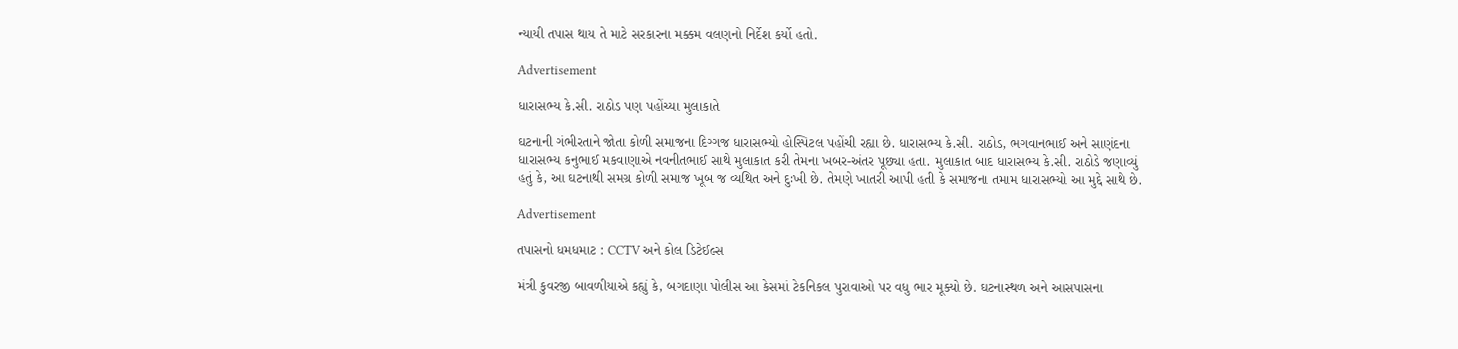ન્યાયી તપાસ થાય તે માટે સરકારના મક્કમ વલણનો નિર્દેશ કર્યો હતો.

Advertisement

ધારાસભ્ય કે.સી. રાઠોડ પણ પહોંચ્યા મુલાકાતે

ઘટનાની ગંભીરતાને જોતા કોળી સમાજના દિગ્ગજ ધારાસભ્યો હોસ્પિટલ પહોંચી રહ્યા છે. ધારાસભ્ય કે.સી. રાઠોડ, ભગવાનભાઈ અને સાણંદના ધારાસભ્ય કનુભાઈ મકવાણાએ નવનીતભાઈ સાથે મુલાકાત કરી તેમના ખબર-અંતર પૂછ્યા હતા. મુલાકાત બાદ ધારાસભ્ય કે.સી. રાઠોડે જણાવ્યું હતું કે, આ ઘટનાથી સમગ્ર કોળી સમાજ ખૂબ જ વ્યથિત અને દુઃખી છે. તેમણે ખાતરી આપી હતી કે સમાજના તમામ ધારાસભ્યો આ મુદ્દે સાથે છે.

Advertisement

તપાસનો ધમધમાટ : CCTV અને કોલ ડિટેઈલ્સ

મંત્રી કુવરજી બાવળીયાએ કહ્યું કે, બગદાણા પોલીસ આ કેસમાં ટેકનિકલ પુરાવાઓ પર વધુ ભાર મૂક્યો છે. ઘટનાસ્થળ અને આસપાસના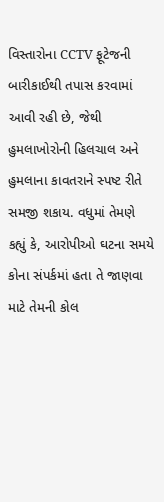વિસ્તારોના CCTV ફૂટેજની બારીકાઈથી તપાસ કરવામાં આવી રહી છે, જેથી હુમલાખોરોની હિલચાલ અને હુમલાના કાવતરાને સ્પષ્ટ રીતે સમજી શકાય. વધુમાં તેમણે કહ્યું કે, આરોપીઓ ઘટના સમયે કોના સંપર્કમાં હતા તે જાણવા માટે તેમની કોલ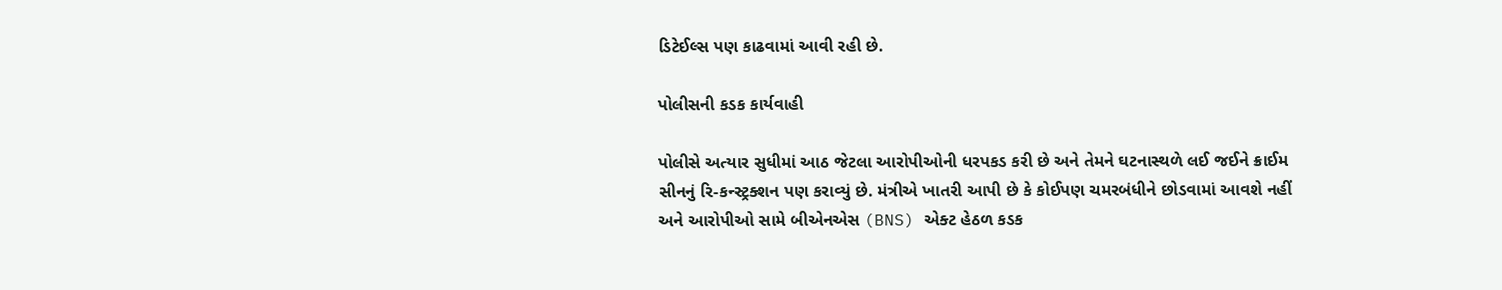ડિટેઈલ્સ પણ કાઢવામાં આવી રહી છે.

પોલીસની કડક કાર્યવાહી

પોલીસે અત્યાર સુધીમાં આઠ જેટલા આરોપીઓની ધરપકડ કરી છે અને તેમને ઘટનાસ્થળે લઈ જઈને ક્રાઈમ સીનનું રિ-કન્સ્ટ્રક્શન પણ કરાવ્યું છે. મંત્રીએ ખાતરી આપી છે કે કોઈપણ ચમરબંધીને છોડવામાં આવશે નહીં અને આરોપીઓ સામે બીએનએસ (BNS) એક્ટ હેઠળ કડક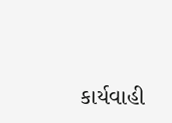કાર્યવાહી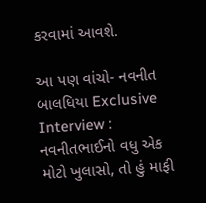કરવામાં આવશે.

આ પણ વાંચો- નવનીત બાલધિયા Exclusive Interview : નવનીતભાઈનો વધુ એક મોટો ખુલાસો, તો હું માફી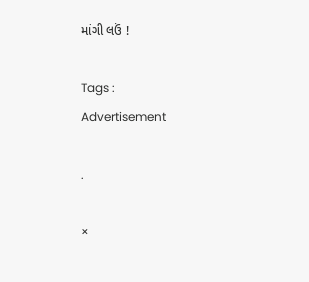માંગી લઉં !

Tags :
Advertisement

.

×